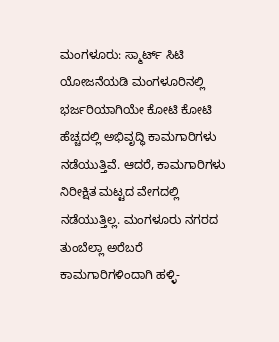ಮಂಗಳೂರು: ಸ್ಮಾರ್ಟ್ ಸಿಟಿ ಯೋಜನೆಯಡಿ ಮಂಗಳೂರಿನಲ್ಲಿ ಭರ್ಜರಿಯಾಗಿಯೇ ಕೋಟಿ ಕೋಟಿ ಹೆಚ್ಚದಲ್ಲಿ ಅಭಿವೃದ್ಧಿ ಕಾಮಗಾರಿಗಳು ನಡೆಯುತ್ತಿವೆ. ಆದರೆ, ಕಾಮಗಾರಿಗಳು ನಿರೀಕ್ಷಿತ ಮಟ್ಟದ ವೇಗದಲ್ಲಿ ನಡೆಯುತ್ತಿಲ್ಲ. ಮಂಗಳೂರು ನಗರದ ತುಂಬೆಲ್ಲಾ ಅರೆಬರೆ ಕಾಮಗಾರಿಗಳಿಂದಾಗಿ ಹಳ್ಳಿ-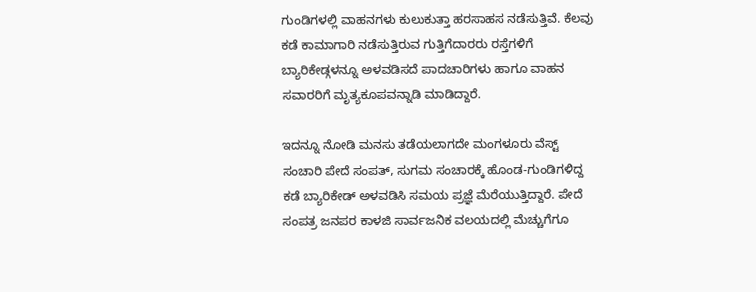ಗುಂಡಿಗಳಲ್ಲಿ ವಾಹನಗಳು ಕುಲುಕುತ್ತಾ ಹರಸಾಹಸ ನಡೆಸುತ್ತಿವೆ. ಕೆಲವು ಕಡೆ ಕಾಮಾಗಾರಿ ನಡೆಸುತ್ತಿರುವ ಗುತ್ತಿಗೆದಾರರು ರಸ್ತೆಗಳಿಗೆ ಬ್ಯಾರಿಕೇಡ್ಗಳನ್ನೂ ಅಳವಡಿಸದೆ ಪಾದಚಾರಿಗಳು ಹಾಗೂ ವಾಹನ ಸವಾರರಿಗೆ ಮೃತ್ಯಕೂಪವನ್ನಾಡಿ ಮಾಡಿದ್ದಾರೆ.

ಇದನ್ನೂ ನೋಡಿ ಮನಸು ತಡೆಯಲಾಗದೇ ಮಂಗಳೂರು ವೆಸ್ಟ್ ಸಂಚಾರಿ ಪೇದೆ ಸಂಪತ್, ಸುಗಮ ಸಂಚಾರಕ್ಕೆ ಹೊಂಡ-ಗುಂಡಿಗಳಿದ್ದ ಕಡೆ ಬ್ಯಾರಿಕೇಡ್ ಅಳವಡಿಸಿ ಸಮಯ ಪ್ರಜ್ಞೆ ಮೆರೆಯುತ್ತಿದ್ದಾರೆ. ಪೇದೆ ಸಂಪತ್ರ ಜನಪರ ಕಾಳಜಿ ಸಾರ್ವಜನಿಕ ವಲಯದಲ್ಲಿ ಮೆಚ್ಚುಗೆಗೂ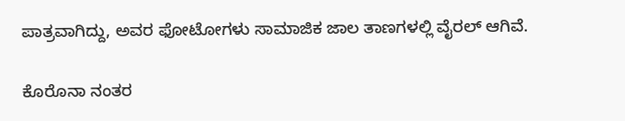ಪಾತ್ರವಾಗಿದ್ದು, ಅವರ ಫೋಟೋಗಳು ಸಾಮಾಜಿಕ ಜಾಲ ತಾಣಗಳಲ್ಲಿ ವೈರಲ್ ಆಗಿವೆ.

ಕೊರೊನಾ ನಂತರ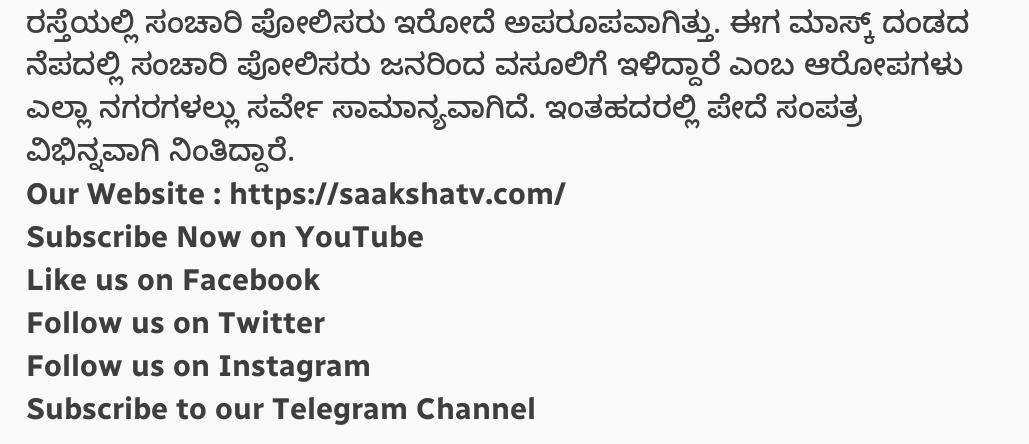ರಸ್ತೆಯಲ್ಲಿ ಸಂಚಾರಿ ಪೋಲಿಸರು ಇರೋದೆ ಅಪರೂಪವಾಗಿತ್ತು. ಈಗ ಮಾಸ್ಕ್ ದಂಡದ ನೆಪದಲ್ಲಿ ಸಂಚಾರಿ ಪೋಲಿಸರು ಜನರಿಂದ ವಸೂಲಿಗೆ ಇಳಿದ್ದಾರೆ ಎಂಬ ಆರೋಪಗಳು ಎಲ್ಲಾ ನಗರಗಳಲ್ಲು ಸರ್ವೇ ಸಾಮಾನ್ಯವಾಗಿದೆ. ಇಂತಹದರಲ್ಲಿ ಪೇದೆ ಸಂಪತ್ರ ವಿಭಿನ್ನವಾಗಿ ನಿಂತಿದ್ದಾರೆ.
Our Website : https://saakshatv.com/
Subscribe Now on YouTube
Like us on Facebook
Follow us on Twitter
Follow us on Instagram
Subscribe to our Telegram Channel